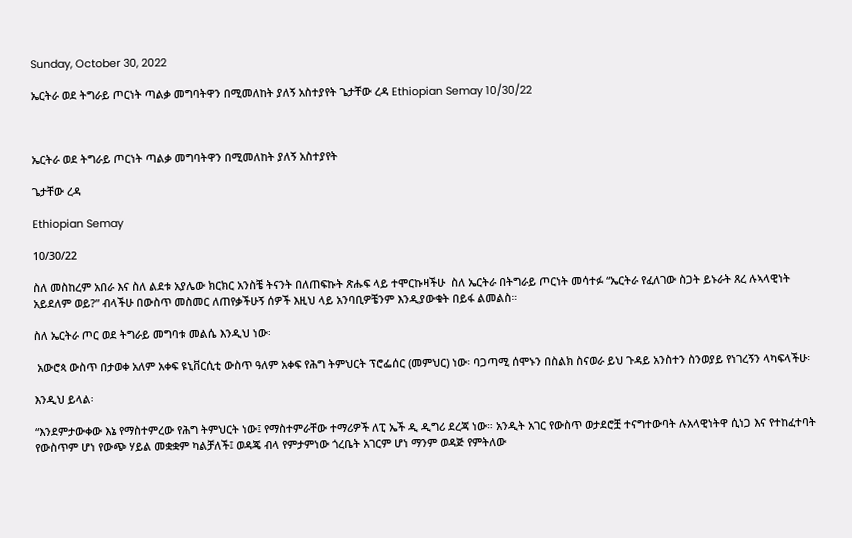Sunday, October 30, 2022

ኤርትራ ወደ ትግራይ ጦርነት ጣልቃ መግባትዋን በሚመለከት ያለኝ አስተያየት ጌታቸው ረዳ Ethiopian Semay 10/30/22



ኤርትራ ወደ ትግራይ ጦርነት ጣልቃ መግባትዋን በሚመለከት ያለኝ አስተያየት

ጌታቸው ረዳ

Ethiopian Semay

10/30/22

ስለ መስከረም አበራ እና ስለ ልደቱ አያሌው ክርክር አንስቼ ትናንት በለጠፍኩት ጽሑፍ ላይ ተሞርኩዛችሁ  ስለ ኤርትራ በትግራይ ጦርነት መሳተፉ “ኤርትራ የፈለገው ስጋት ይኑራት ጸረ ሉኣላዊነት አይደለም ወይ?” ብላችሁ በውስጥ መስመር ለጠየቃችሁኝ ሰዎች እዚህ ላይ አንባቢዎቼንም እንዲያውቁት በይፋ ልመልስ።

ስለ ኤርትራ ጦር ወደ ትግራይ መግባቱ መልሴ እንዲህ ነው፡

 አውሮጳ ውስጥ በታወቀ አለም አቀፍ ዩኒቨርሲቲ ውስጥ ዓለም አቀፍ የሕግ ትምህርት ፕሮፌሰር (መምህር) ነው፡ ባጋጣሚ ሰሞኑን በስልክ ስናወራ ይህ ጉዳይ አንስተን ስንወያይ የነገረኝን ላካፍላችሁ፡

እንዲህ ይላል፡

“እንደምታውቀው እኔ የማስተምረው የሕግ ትምህርት ነው፤ የማስተምራቸው ተማሪዎች ለፒ ኤች ዲ ዲግሪ ደረጃ ነው። አንዲት አገር የውስጥ ወታደሮቿ ተናግተውባት ሉአላዊነትዋ ሲነጋ እና የተከፈተባት የውስጥም ሆነ የውጭ ሃይል መቋቋም ካልቻለች፤ ወዳጄ ብላ የምታምነው ጎረቤት አገርም ሆነ ማንም ወዳጅ የምትለው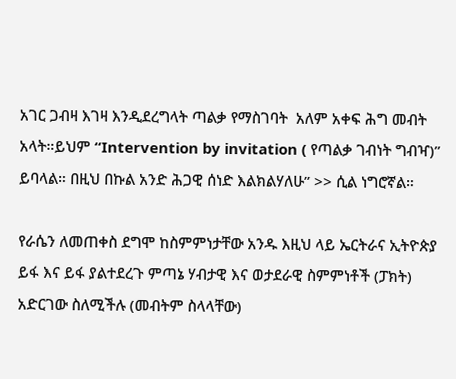አገር ጋብዛ እገዛ እንዲደረግላት ጣልቃ የማስገባት  አለም አቀፍ ሕግ መብት አላት።ይህም “Intervention by invitation ( የጣልቃ ገብነት ግብዣ)” ይባላል። በዚህ በኩል አንድ ሕጋዊ ሰነድ እልክልሃለሁ” >> ሲል ነግሮኛል።

የራሴን ለመጠቀስ ደግሞ ከስምምነታቸው አንዱ እዚህ ላይ ኤርትራና ኢትዮጵያ ይፋ እና ይፋ ያልተደረጉ ምጣኔ ሃብታዊ እና ወታደራዊ ስምምነቶች (ፓክት) አድርገው ስለሚችሉ (መብትም ስላላቸው)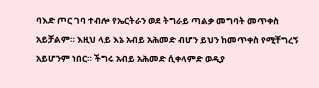ባእድ ጦር ገባ ተብሎ የኤርትራን ወደ ትግራይ ጣልቃ መግባት መጥቀስ አይቻልም። እዚህ ላይ እኔ አብይ አሕመድ ብሆን ይህን ከመጥቀስ የሚቸግረኝ አይሆንም ነበር። ችግሩ አብይ አሕመድ ሲቀላምድ ወዲያ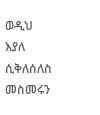ወዲህ እያለ ሲቅለሰለስ መስመሩን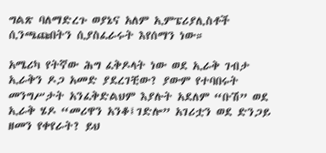ግልጽ ባለማድረጉ ወያኔና አለም ኢምፔሪያሊስቶች ሲንጫጩበትን ሲያስፈራሩት እየሰማን ነው።

አሜሪካ የትኛው ሕግ ፈቅዶላት ነው ወደ ኢራቅ ገብታ ኢራቅን ዶጋ አመድ ያደረገቺው? ያውም የተባበሩት መንግሥታት አንፈቅድልህም እያሉት አደለም “ቡሽ” ወደ ኢራቅ ሄዶ “መሪዋን አንቆ፤ገድሎ” አገሪቷን ወደ ድንጋይ ዘመን የቀየራት? ይህ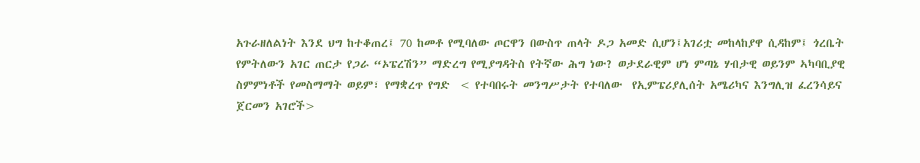አጉራዘለልነት እንደ ህግ ከተቆጠረ፤ 70 ከመቶ የሚባለው ጦርዋን በውስጥ ጠላት ዶጋ አመድ ሲሆን፤አገሪቷ መከላከያዋ ሲዳከም፤ ጎረቤት የምትለውን አገር ጠርታ የጋራ “ኦፔረሽን” ማድረግ የሚያግዳትስ የትኛው ሕግ ነው? ወታደራዊም ሆነ ምጣኔ ሃብታዊ ወይንም ኣካባቢያዊ ስምምነቶች የመስማማት ወይም፣ የማቋረጥ የግድ  < የተባበሩት መንግሥታት የተባለው  የኢምፔሪያሊሰት አሜሪካና እንግሊዝ ፈረንሳይና ጀርመን አገሮች>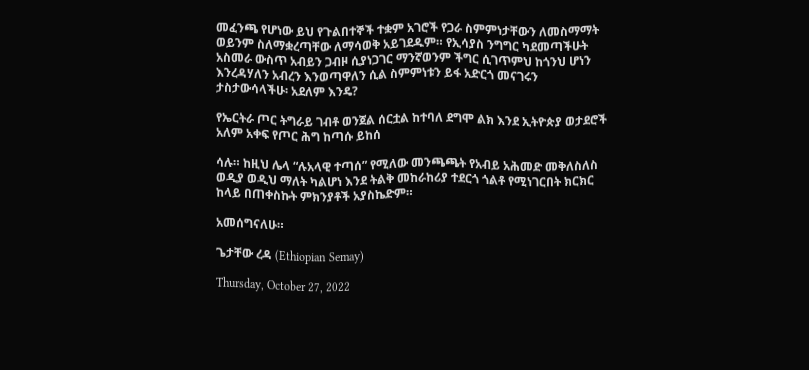መፈንጫ የሆነው ይህ የጉልበተኞች ተቋም አገሮች የጋራ ስምምነታቸውን ለመስማማት ወይንም ስለማቋረጣቸው ለማሳወቅ አይገደዱም። የኢሳያስ ንግግር ካደመጣችሁት አስመራ ውስጥ አብይን ጋብዞ ሲያነጋገር ማንኛወንም ችግር ሲገጥምህ ከጎንህ ሆነን እንረዳሃለን አብረን እንወጣዋለን ሲል ስምምነቱን ይፋ አድርጎ መናገሩን ታስታውሳላችሁ፡ አደለም እንዴ?

የኤርትራ ጦር ትግራይ ገብቶ ወንጀል ሰርቷል ከተባለ ደግሞ ልክ እንደ ኢትዮጵያ ወታደሮች አለም አቀፍ የጦር ሕግ ከጣሱ ይከሰ

ሳሉ። ከዚህ ሌላ “ሉአላዊ ተጣሰ” የሚለው መንጫጫት የአብይ አሕመድ መቅለስለስ ወዲያ ወዲህ ማለት ካልሆነ እንደ ትልቅ መከራከሪያ ተደርጎ ጎልቶ የሚነገርበት ክርክር ከላይ በጠቀስኩት ምክንያቶች አያስኬድም።

አመሰግናለሁ።

ጌታቸው ረዳ (Ethiopian Semay)

Thursday, October 27, 2022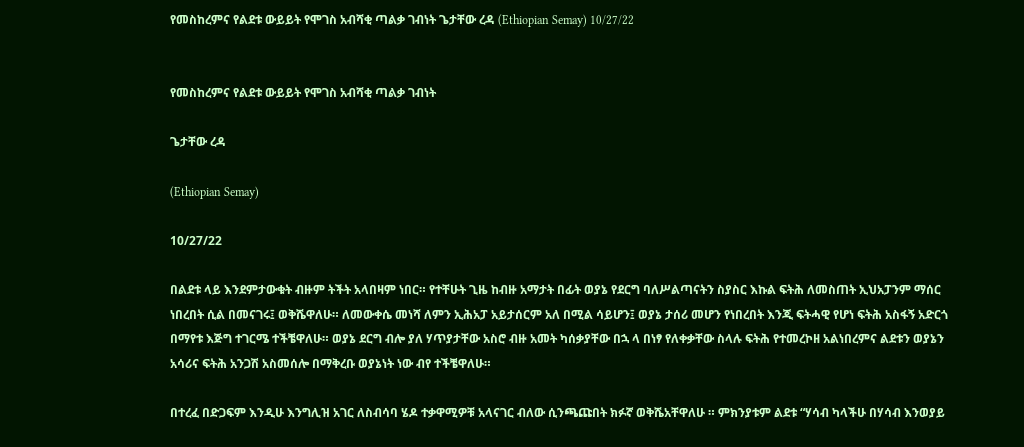የመስከረምና የልደቱ ውይይት የሞገስ አብሻቂ ጣልቃ ገብነት ጌታቸው ረዳ (Ethiopian Semay) 10/27/22


የመስከረምና የልደቱ ውይይት የሞገስ አብሻቂ ጣልቃ ገብነት

ጌታቸው ረዳ

(Ethiopian Semay)

10/27/22

በልደቱ ላይ እንደምታውቁት ብዙም ትችት አላበዛም ነበር። የተቸሁት ጊዜ ከብዙ አማታት በፊት ወያኔ የደርግ ባለሥልጣናትን ስያስር እኩል ፍትሕ ለመስጠት ኢህአፓንም ማሰር ነበረበት ሲል በመናገሩ፤ ወቅሼዋለሁ። ለመውቀሴ መነሻ ለምን ኢሕአፓ አይታሰርም አለ በሚል ሳይሆን፤ ወያኔ ታሰሪ መሆን የነበረበት እንጂ ፍትሓዊ የሆነ ፍትሕ አስፋኝ አድርጎ በማየቱ እጅግ ተገርሜ ተችቼዋለሁ። ወያኔ ደርግ ብሎ ያለ ሃጥያታቸው አስሮ ብዙ አመት ካሰቃያቸው በኋ ላ በነፃ የለቀቃቸው ስላሉ ፍትሕ የተመረኮዘ አልነበረምና ልደቱን ወያኔን አሳሪና ፍትሕ አንጋሽ አስመሰሎ በማቅረቡ ወያኔነት ነው ብየ ተችቼዋለሁ።

በተረፈ በድጋፍም እንዲሁ እንግሊዝ አገር ለስብሳባ ሄዶ ተቃዋሚዎቹ አላናገር ብለው ሲንጫጩበት ክፉኛ ወቅሼአቸዋለሁ ። ምክንያቱም ልደቱ “ሃሳብ ካላችሁ በሃሳብ እንወያይ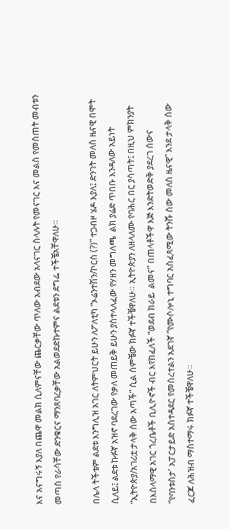እና አናግሩኝ እያለ በጨዋ መልክ ሲለምናቸው ጨርቃቸው ጥለው አብደው አላናገር ስላሉት የመናገር እና መልስ የመስጠት መብቱን መጣስ የራሳቸው ድንቁርና ማንጸባረቃቸው አልወደድኩተምና ልደቱን ደግፌ ተችቼአቸዋለሁ።

በሌላ ትችቴም ልደቱ እንግሊዝ አገር ለትምህርት ይሁን ለፖለቲካ “ኦሬንተሽን/ኮርስ (?)” ተጋብዞ ሄዶ እያለ፤ ድንገት መለስ ዜናዊ በሞት ሲለይ፤ ልደቱ ኩፉኛ አዝኖ ባደረገው የቃለ መጠይቅ ይሁን ያስተላለፈው የሃዘን መግለጫ  ልክ ያሬድ ጥበቡ እንዳለው አይነት “ኢትዮጵያ/አገሪቷ ታላቅ ሰው አጣች” ሲል ሰምቼው ክፉኛ ተችቼዋለሁ። ኢትዮጵያን ለዘላለሙ የባሕር በር ያሳጣት፤ በዚህ ምክንያት በእስላማዊ አገር ጎረቤቶች ቢሊዮኖች ብር እየከፈለች “ወደብ ክራይ  ልመና” በጠላቶችዋ እጅ እንድትወድቅ ያደረገ ሰውና “የባንቱስታ’ አፓርታይድ አስተዳደር የመሰረተልን አደገኛ “የሙሶሎኒ ተግባር አስፈጻሚው ትንሹ ሰው መለስ ዜናዊ” እንደ ታላቅ ሰው ፈርጆ ለሕዝብ ማስተማሩ ክፉኛ ተችቼዋለሁ።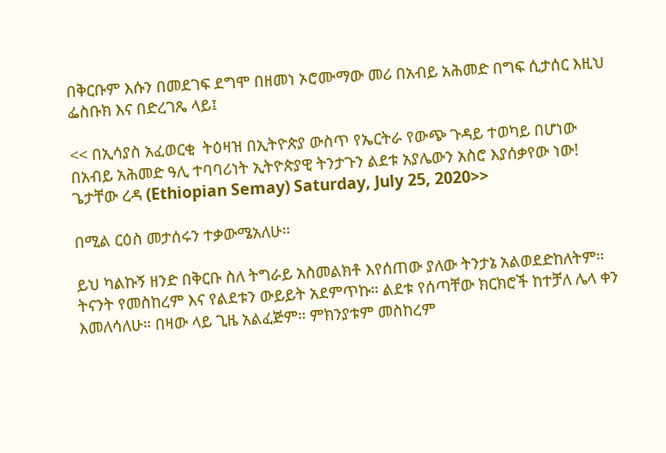በቅርቡም እሱን በመደገፍ ደግሞ በዘመነ ኦሮሙማው መሪ በአብይ አሕመድ በግፍ ሲታሰር እዚህ ፌስቡክ እና በድረገጼ ላይ፤

<< በኢሳያስ አፈወርቂ  ትዕዛዝ በኢትዮጵያ ውስጥ የኤርትራ የውጭ ጉዳይ ተወካይ በሆነው በአብይ አሕመድ ዓሊ ተባባሪነት ኢትዮጵያዊ ትንታጉን ልደቱ አያሌውን አስሮ እያሰቃየው ነው! ጌታቸው ረዳ (Ethiopian Semay) Saturday, July 25, 2020>>

በሚል ርዕስ መታሰሩን ተቃውሜአለሁ።

ይህ ካልኩኝ ዘንድ በቅርቡ ስለ ትግራይ አስመልክቶ እየሰጠው ያለው ትንታኔ አልወደድከለትም። ትናንት የመስከረም እና የልደቱን ውይይት አደምጥኩ። ልደቱ የሰጣቸው ክርክሮች ከተቻለ ሌላ ቀን እመለሳለሁ። በዛው ላይ ጊዜ አልፈጅም። ምክንያቱም መስከረም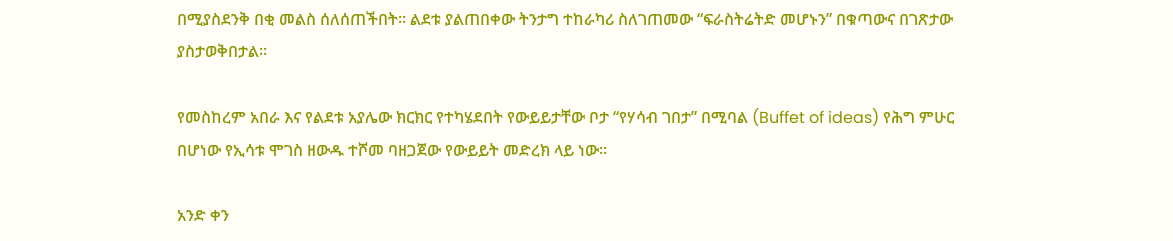በሚያስደንቅ በቂ መልስ ሰለሰጠችበት። ልደቱ ያልጠበቀው ትንታግ ተከራካሪ ስለገጠመው “ፍራስትሬትድ መሆኑን” በቁጣውና በገጽታው ያስታወቅበታል።

የመስከረም አበራ እና የልደቱ አያሌው ክርክር የተካሄደበት የውይይታቸው ቦታ “የሃሳብ ገበታ” በሚባል (Buffet of ideas) የሕግ ምሁር በሆነው የኢሳቱ ሞገስ ዘውዱ ተሾመ ባዘጋጀው የውይይት መድረክ ላይ ነው።

አንድ ቀን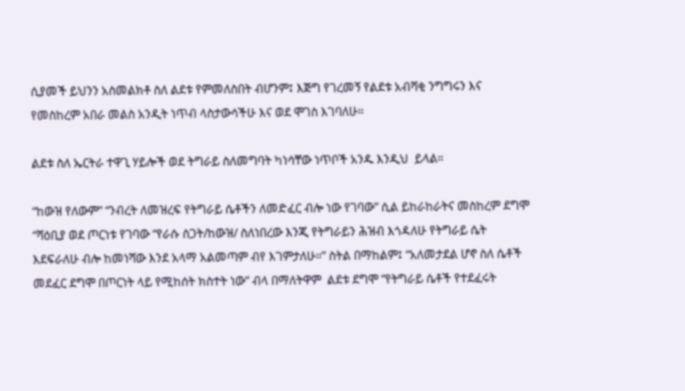ሲያመች ይህንን አስመልክቶ ስለ ልደቱ የምመለስበት ብሆንም፤ እጅግ የገረመኝ የልደቱ አብሻቂ ንግግሩን እና የመስከረም አበራ መልስ አንዲት ነጥብ ላስታውሳችሁ እና ወደ ሞገስ እገባለሁ።

ልደቱ ስለ ኤርትራ ተዋጊ ሃይሎች ወደ ትግራይ ስለመግባት ካነሳቸው ነጥቦች አንዱ እንዲህ  ይላል።

“ከውዝ የለውም” “ንብረት ለመዝረፍ የትግራይ ሴቶችን ለመድፈር ብሎ ነው የገባው” ሲል ይከራከራትና መስከረም ደግሞ “ሻዕቢያ ወደ ጦርነቱ የገባው “የራሱ ስጋት/ከውዝ/ ስለነበረው እንጂ የትግራይን ሕዝብ እጎዳለሁ የትግራይ ሴት እደፍራለሁ ብሎ ከመነሻው እንደ አላማ አልመጣም ብየ እገምታለሁ።” ስትል በማከልም፤ “አለመታደል ሆኖ ስለ ሴቶች መደፈር ደግሞ በጦርነት ላይ የሚከሰት ክስተት ነው” ብላ በማለትዋም  ልደቱ ደግሞ “የትግራይ ሴቶች የተደፈሩት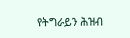የትግራይን ሕዝብ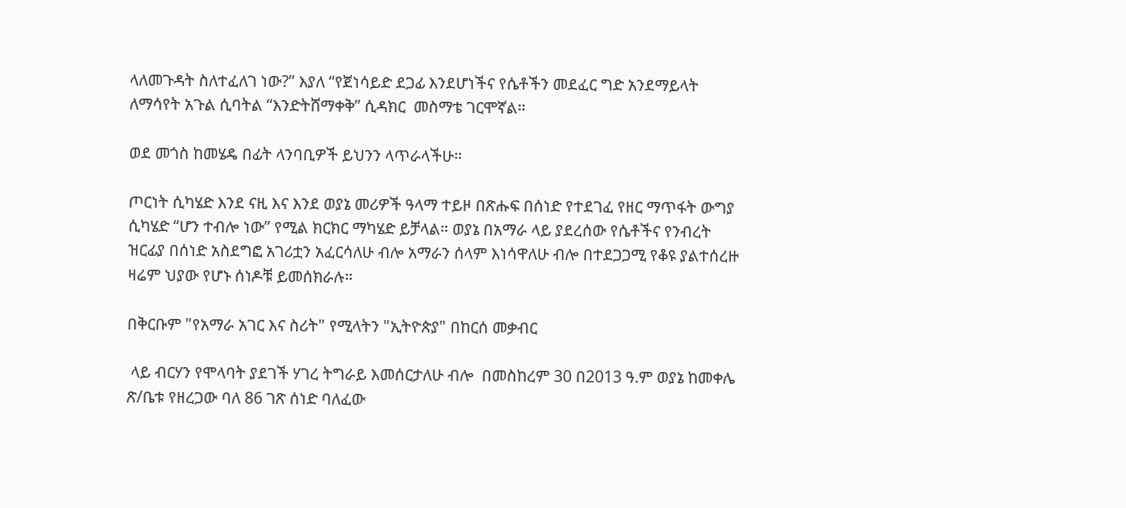ላለመጉዳት ስለተፈለገ ነው?” እያለ “የጀነሳይድ ደጋፊ እንደሆነችና የሴቶችን መደፈር ግድ አንደማይላት ለማሳየት አጉል ሲባትል “እንድትሸማቀቅ” ሲዳክር  መስማቴ ገርሞኛል።

ወደ መጎስ ከመሄዴ በፊት ላንባቢዎች ይህንን ላጥራላችሁ።

ጦርነት ሲካሄድ እንደ ናዚ እና እንደ ወያኔ መሪዎች ዓላማ ተይዞ በጽሑፍ በሰነድ የተደገፈ የዘር ማጥፋት ውግያ ሲካሄድ “ሆን ተብሎ ነው” የሚል ክርክር ማካሄድ ይቻላል። ወያኔ በአማራ ላይ ያደረሰው የሴቶችና የንብረት ዝርፊያ በሰነድ አስደግፎ አገሪቷን አፈርሳለሁ ብሎ አማራን ሰላም እነሳዋለሁ ብሎ በተደጋጋሚ የቆዩ ያልተሰረዙ ዛሬም ህያው የሆኑ ሰነዶቹ ይመሰክራሉ።

በቅርቡም "የአማራ አገር እና ስሪት" የሚላትን "ኢትዮጵያ" በከርሰ መቃብር

 ላይ ብርሃን የሞላባት ያደገች ሃገረ ትግራይ እመሰርታለሁ ብሎ  በመስከረም 30 በ2013 ዓ.ም ወያኔ ከመቀሌ ጽ/ቤቱ የዘረጋው ባለ 86 ገጽ ሰነድ ባለፈው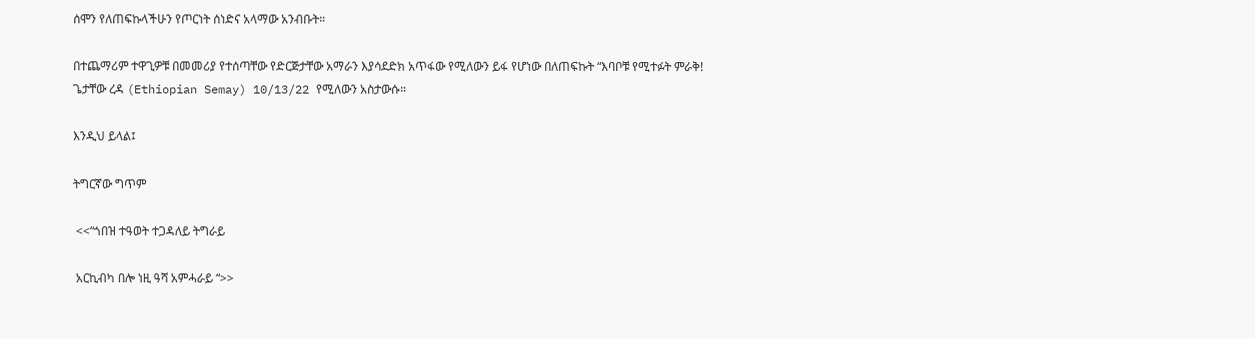ሰሞን የለጠፍኩላችሁን የጦርነት ሰነድና አላማው አንብቡት።

በተጨማሪም ተዋጊዎቹ በመመሪያ የተሰጣቸው የድርጅታቸው አማራን እያሳደድክ አጥፋው የሚለውን ይፋ የሆነው በለጠፍኩት “እባቦቹ የሚተፉት ምራቅ! ጌታቸው ረዳ (Ethiopian Semay) 10/13/22 የሚለውን አስታውሱ።

እንዲህ ይላል፤

ትግርኛው ግጥም

 <<“ጎበዝ ተዓወት ተጋዳለይ ትግራይ

 አርኪብካ በሎ ነዚ ዓሻ አምሓራይ “>>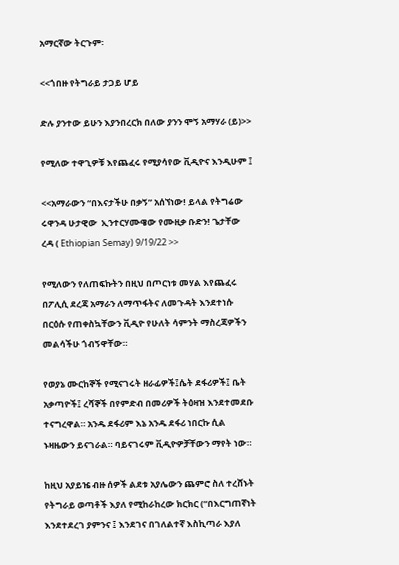አማርኛው ትርጉም፡

<<ጎበዙ የትግራይ ታጋይ ሆይ

ድሉ ያንተው ይሁን እያንበረርክ በለው ያንን ሞኝ አማሃራ (ይ)>>

የሚለው ተዋጊዎቹ እየጨፈሩ የሚያሳየው ቪዲዮና እንዲሁም ፤

<<አማራውን “በእናታችሁ በቃኝ” አሰኘነው! ይላል የትግሬው ሩዋንዳ ሁታዊው  ኢንተርሃሙዌው የሙዚቃ ቡድን! ጌታቸው ረዳ ( Ethiopian Semay) 9/19/22 >>

የሚለውን የለጠፍኩትን በዚህ በጦርነቱ መሃል እየጨፈሩ በፖሊሲ ደረጃ አማራን ለማጥፋትና ለመጉዳት እንደተነሱ በርዕሱ የጠቀስኳቸውን ቪዲዮ የሁለት ሳምንት ማስረጃዎችን መልሳችሁ ጎብኝዋቸው።

የወያኔ ሙርከኞች የሚናገሩት ዘራፊዎች፤ሴት ደፋሪዎች፤ ቤት አቃጣዮች፤ ረሻኞች በየምድብ በመሪዎች ትዕዛዝ እንደተመደቡ ተናግረዋል። አንዱ ደፋሪም እኔ አንዱ ደፋሪ ነበርኩ ሲል ኑዛዜውን ይናገራል። ባይናገሩም ቪዲዮዎቻቸውን ማየት ነው።

ከዚህ አያይዤ ብዙ ሰዎች ልደቱ አያሌውን ጨምሮ ስለ ተረሸኑት የትግራይ ወጣቶች እያለ የሚከራከረው ክርክር (“በእርግጠኛነት እንደተደረገ ያምንና ፤ እንደገና በገለልተኛ እስኪጣራ እያለ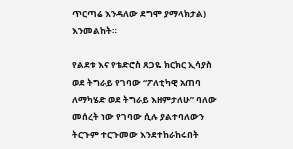ጥርጣሬ እንዳለው ደግሞ ያማላክታል) እንመልከት።

የልደቱ እና የቴድሮስ ጸጋዬ ክርክር ኢሳያስ ወደ ትግራይ የገባው “ፖለቲካዊ አጠባ ለማካሄድ ወደ ትግራይ እዘምታለሁ” ባለው መሰረት ነው የገባው ሲሉ ያልተባለውን ትርጉም ተርጉመው እንደተከራከሩበት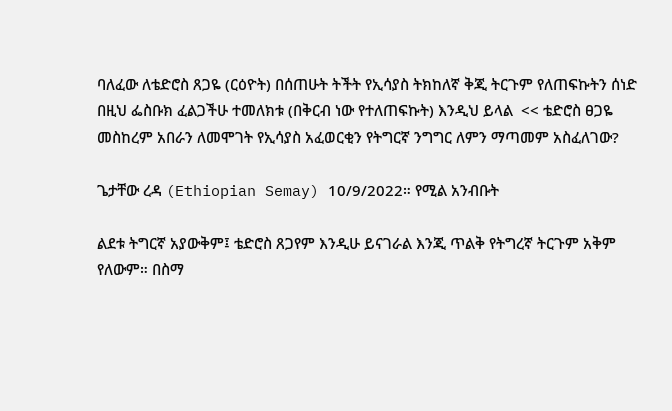ባለፈው ለቴድሮስ ጸጋዬ (ርዕዮት) በሰጠሁት ትችት የኢሳያስ ትክከለኛ ቅጂ ትርጉም የለጠፍኩትን ሰነድ በዚህ ፌስቡክ ፈልጋችሁ ተመለክቱ (በቅርብ ነው የተለጠፍኩት) እንዲህ ይላል  << ቴድሮስ ፀጋዬ መስከረም አበራን ለመሞገት የኢሳያስ አፈወርቂን የትግርኛ ንግግር ለምን ማጣመም አስፈለገው?

ጌታቸው ረዳ (Ethiopian Semay) 10/9/2022። የሚል አንብቡት

ልደቱ ትግርኛ አያውቅም፤ ቴድሮስ ጸጋየም እንዲሁ ይናገራል እንጂ ጥልቅ የትግረኛ ትርጉም አቅም የለውም። በስማ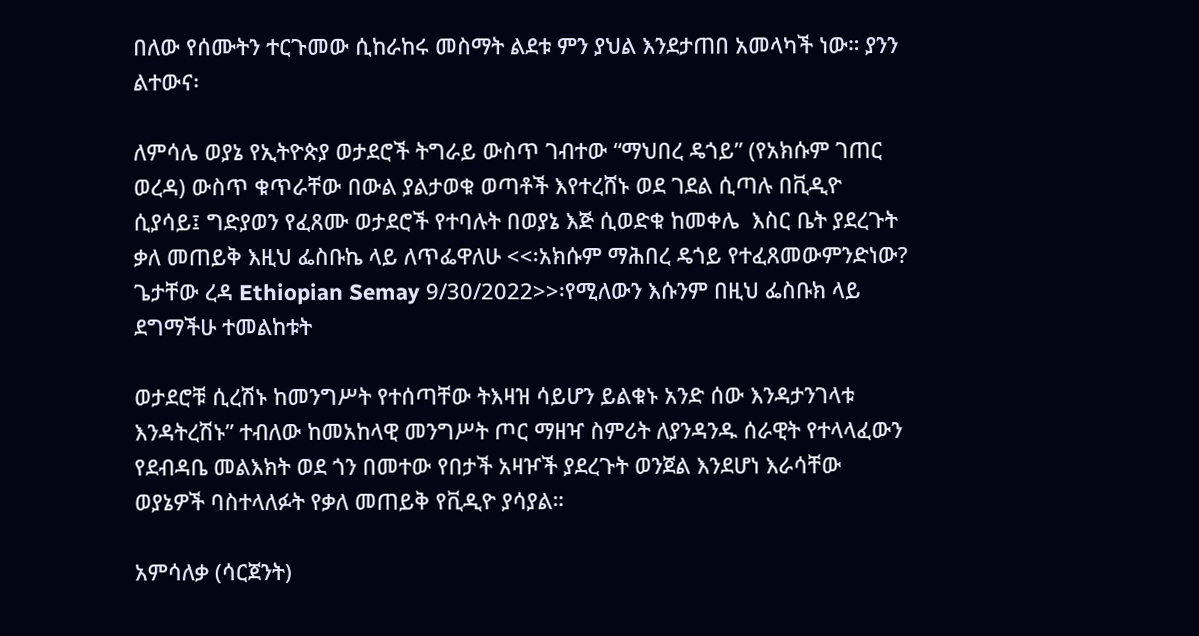በለው የሰሙትን ተርጉመው ሲከራከሩ መስማት ልደቱ ምን ያህል እንደታጠበ አመላካች ነው። ያንን ልተውና፡

ለምሳሌ ወያኔ የኢትዮጵያ ወታደሮች ትግራይ ውስጥ ገብተው “ማህበረ ዴጎይ” (የአክሱም ገጠር ወረዳ) ውስጥ ቁጥራቸው በውል ያልታወቁ ወጣቶች እየተረሸኑ ወደ ገደል ሲጣሉ በቪዲዮ ሲያሳይ፤ ግድያወን የፈጸሙ ወታደሮች የተባሉት በወያኔ እጅ ሲወድቁ ከመቀሌ  እስር ቤት ያደረጉት ቃለ መጠይቅ እዚህ ፌስቡኬ ላይ ለጥፌዋለሁ <<፡አክሱም ማሕበረ ዴጎይ የተፈጸመውምንድነው? ጌታቸው ረዳ Ethiopian Semay 9/30/2022>>፡የሚለውን እሱንም በዚህ ፌስቡክ ላይ ደግማችሁ ተመልከቱት

ወታደሮቹ ሲረሽኑ ከመንግሥት የተሰጣቸው ትእዛዝ ሳይሆን ይልቁኑ አንድ ሰው እንዳታንገላቱ እንዳትረሽኑ” ተብለው ከመአከላዊ መንግሥት ጦር ማዘዣ ስምሪት ለያንዳንዱ ሰራዊት የተላላፈውን የደብዳቤ መልእክት ወደ ጎን በመተው የበታች አዛዦች ያደረጉት ወንጀል እንደሆነ እራሳቸው ወያኔዎች ባስተላለፉት የቃለ መጠይቅ የቪዲዮ ያሳያል።

አምሳለቃ (ሳርጀንት)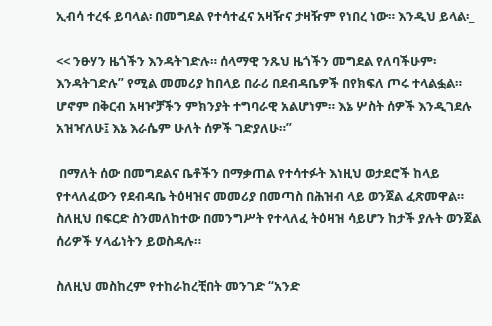ኢብሳ ተረፋ ይባላል፡ በመግደል የተሳተፈና አዛዥና ታዛዥም የነበረ ነው። እንዲህ ይላል፡_

<< ንፁሃን ዜጎችን እንዳትገድሉ። ሰላማዊ ንጹህ ዜጎችን መግደል የለባችሁም፡ እንዳትገድሉ” የሚል መመሪያ ከበላይ በራሪ በደብዳቤዎች በየክፍለ ጦሩ ተላልፏል። ሆኖም በቅርብ አዛዦቻችን ምክንያት ተግባራዊ አልሆነም። እኔ ሦስት ሰዎች እንዲገደሉ አዝዣለሁ፤ እኔ እራሴም ሁለት ሰዎች ገድያለሁ።”

 በማለት ሰው በመግደልና ቤቶችን በማቃጠል የተሳተፉት እነዚህ ወታደሮች ከላይ የተላለፈውን የደብዳቤ ትዕዛዝና መመሪያ በመጣስ በሕዝብ ላይ ወንጀል ፈጽመዋል። ስለዚህ በፍርድ ስንመለከተው በመንግሥት የተላለፈ ትዕዛዝ ሳይሆን ከታች ያሉት ወንጀል ሰሪዎች ሃላፊነትን ይወስዳሉ።

ስለዚህ መስከረም የተከራከረቺበት መንገድ “አንድ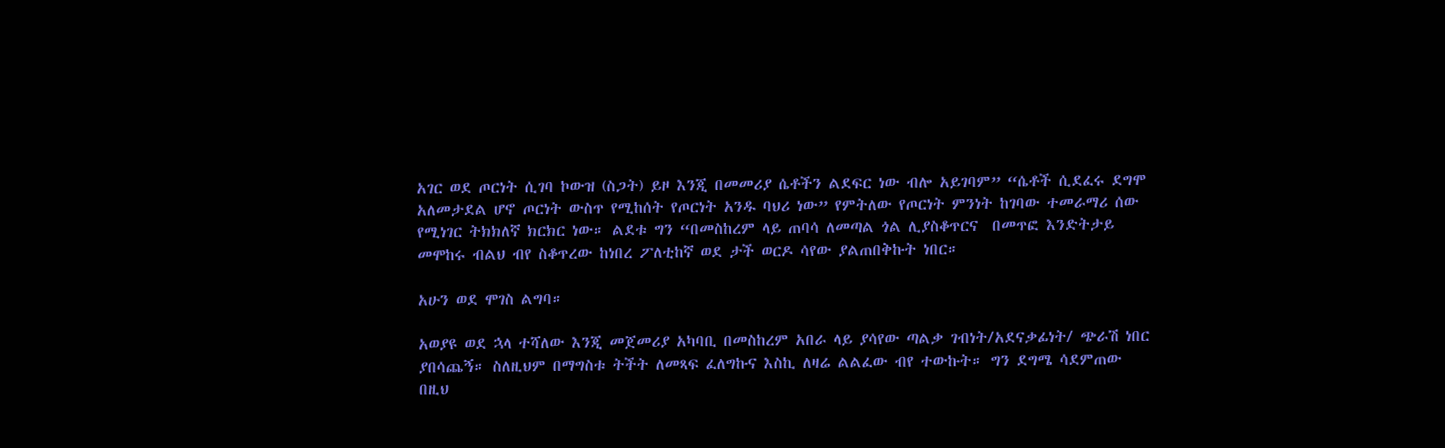አገር ወደ ጦርነት ሲገባ ኮውዝ (ስጋት) ይዞ እንጂ በመመሪያ ሴቶችን ልደፍር ነው ብሎ አይገባም” “ሴቶች ሲደፈሩ ደግሞ አለመታደል ሆኖ ጦርነት ውስጥ የሚከሰት የጦርነት አንዱ ባህሪ ነው” የምትለው የጦርነት ምንነት ከገባው ተመራማሪ ሰው የሚነገር ትክክለኛ ክርክር ነው። ልደቱ ግን “በመስከረም ላይ ጠባሳ ለመጣል ጎል ሊያስቆጥርና  በመጥፎ እንድትታይ መሞከሩ ብልህ ብየ ስቆጥረው ከነበረ ፖለቲከኛ ወደ ታች ወርዶ ሳየው ያልጠበቅኩት ነበር።

አሁን ወደ ሞገስ ልግባ።

አወያዩ ወደ ኋላ ተሻለው እንጂ መጀመሪያ አካባቢ በመስከረም አበራ ላይ ያሳየው ጣልቃ ገብነት/አደናቃፊነት/ ጭራሽ ነበር ያበሳጨኝ። ስለዚህም በማግስቱ ትችት ለመጻፍ ፈለግኩና እስኪ ለዛሬ ልልፈው ብየ ተውኩት። ግን ደግሜ ሳደምጠው በዚህ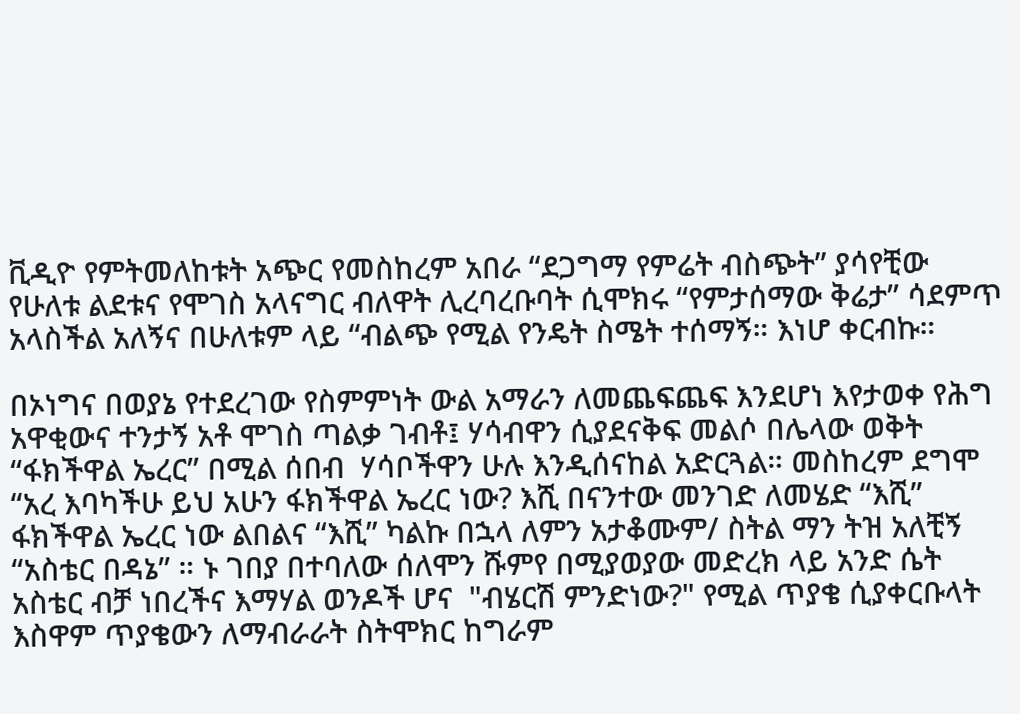ቪዲዮ የምትመለከቱት አጭር የመስከረም አበራ “ደጋግማ የምሬት ብስጭት” ያሳየቺው የሁለቱ ልደቱና የሞገስ አላናግር ብለዋት ሊረባረቡባት ሲሞክሩ “የምታሰማው ቅሬታ” ሳደምጥ አላስችል አለኝና በሁለቱም ላይ “ብልጭ የሚል የንዴት ስሜት ተሰማኝ። እነሆ ቀርብኩ።

በኦነግና በወያኔ የተደረገው የስምምነት ውል አማራን ለመጨፍጨፍ እንደሆነ እየታወቀ የሕግ አዋቂውና ተንታኝ አቶ ሞገስ ጣልቃ ገብቶ፤ ሃሳብዋን ሲያደናቅፍ መልሶ በሌላው ወቅት “ፋክችዋል ኤረር” በሚል ሰበብ  ሃሳቦችዋን ሁሉ እንዲሰናከል አድርጓል። መስከረም ደግሞ “አረ እባካችሁ ይህ አሁን ፋክችዋል ኤረር ነው? እሺ በናንተው መንገድ ለመሄድ “እሺ” ፋክችዋል ኤረር ነው ልበልና “እሺ” ካልኩ በኋላ ለምን አታቆሙም/ ስትል ማን ትዝ አለቺኝ “አስቴር በዳኔ” ። ኑ ገበያ በተባለው ሰለሞን ሹምየ በሚያወያው መድረክ ላይ አንድ ሴት አስቴር ብቻ ነበረችና እማሃል ወንዶች ሆና  "ብሄርሽ ምንድነው?" የሚል ጥያቄ ሲያቀርቡላት እስዋም ጥያቄውን ለማብራራት ስትሞክር ከግራም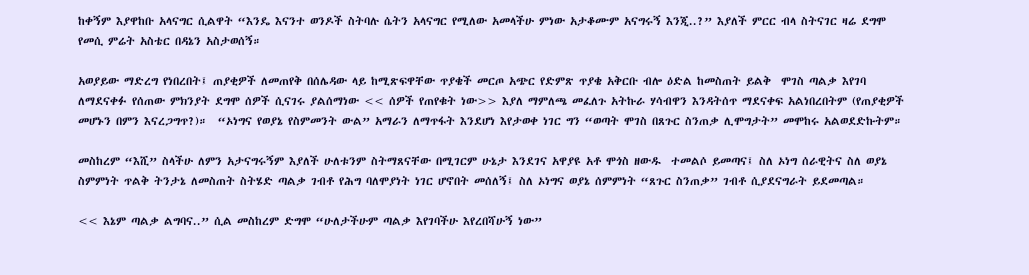ከቀኝም እያዋከቡ አላናግር ሲልዋት “እንዴ እናንተ ወንዶች ስትባሉ ሴትን አላናግር የሚለው አመላችሁ ምነው አታቆሙም አናግሩኝ እንጂ..?” እያለች ምርር ብላ ስትናገር ዛሬ ደግሞ የመሲ ምሬት አስቴር በዳኔን አስታወሰኝ።

አወያይው ማድረግ የነበረበት፤ ጠያቂዎች ለመጠየቅ በሰሌዳው ላይ ከሚጽፍዋቸው ጥያቄች መርጦ አጭር የድምጽ ጥያቄ አቅርቡ ብሎ ዕድል ከመስጠት ይልቅ  ሞገስ ጣልቃ እየገባ ለማደናቀፉ የሰጠው ምክንያት ደግሞ ሰዎች ሲናገሩ ያልሰማነው << ሰዎች የጠየቁት ነው>> እያለ ማምለጫ መፈለጉ አትኩራ ሃሳብዋን እንዳትሰጥ ማደናቀፍ አልነበረበትም (የጠያቂዎች መሆኑን በምን እናረጋግጥ?)።  “ኦነግና የወያኔ የስምመንት ውል” አማራን ለማጥፋት እንደሆነ እየታወቀ ነገር ግን “ወጣት ሞገስ በጸጉር ስንጠቃ ሊሞግታት” መሞከሩ አልወደድኩትም።

መስከረም “እሺ” ስላችሁ ለምን አታናግሩኝም እያለች ሁለቱንም ስትማጸናቸው በሚገርም ሁኔታ እንደገና አዋያዩ አቶ ሞጎስ ዘውዱ  ተመልሶ ይመጣና፤ ስለ ኦነግ ሰራዊትና ስለ ወያኔ ስምምነት ጥልቅ ትንታኔ ለመስጠት ስትሄድ ጣልቃ ገብቶ የሕግ ባለሞያነት ነገር ሆኖበት መሰለኝ፤ ስለ ኦነግና ወያኔ ሰምምነት “ጸጉር ስንጠቃ” ገብቶ ሲያደናግራት ይደመጣል።

<< እኔም ጣልቃ ልግባና..” ሲል መስከረም ድግሞ “ሁለታችሁም ጣልቃ እየገባችሁ እየረበሻሁኝ ነው”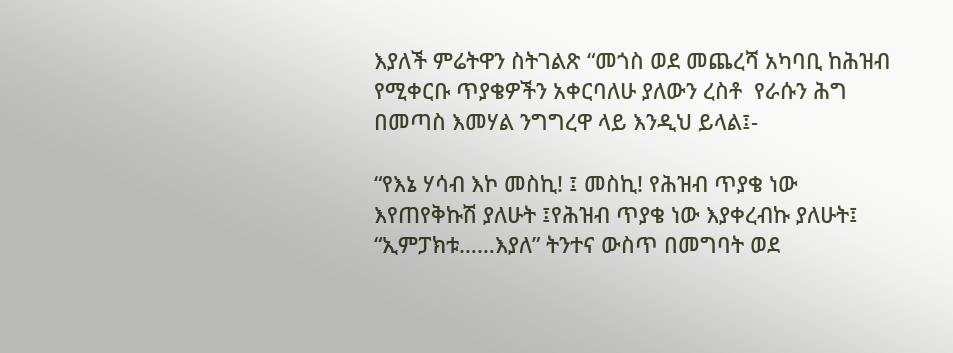እያለች ምሬትዋን ስትገልጽ “መጎስ ወደ መጨረሻ አካባቢ ከሕዝብ የሚቀርቡ ጥያቄዎችን አቀርባለሁ ያለውን ረስቶ  የራሱን ሕግ በመጣስ እመሃል ንግግረዋ ላይ እንዲህ ይላል፤-

“የእኔ ሃሳብ እኮ መስኪ! ፤ መስኪ! የሕዝብ ጥያቄ ነው እየጠየቅኩሽ ያለሁት ፤የሕዝብ ጥያቄ ነው እያቀረብኩ ያለሁት፤ “ኢምፓክቱ……እያለ” ትንተና ውስጥ በመግባት ወደ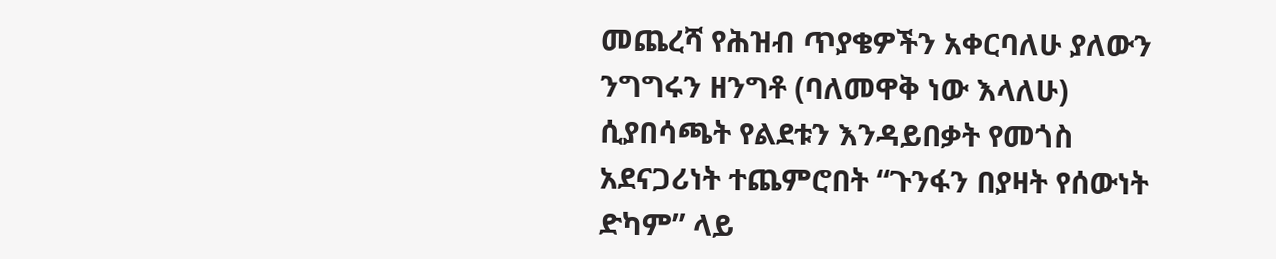መጨረሻ የሕዝብ ጥያቄዎችን አቀርባለሁ ያለውን ንግግሩን ዘንግቶ (ባለመዋቅ ነው እላለሁ) ሲያበሳጫት የልደቱን እንዳይበቃት የመጎስ አደናጋሪነት ተጨምሮበት “ጉንፋን በያዛት የሰውነት ድካም” ላይ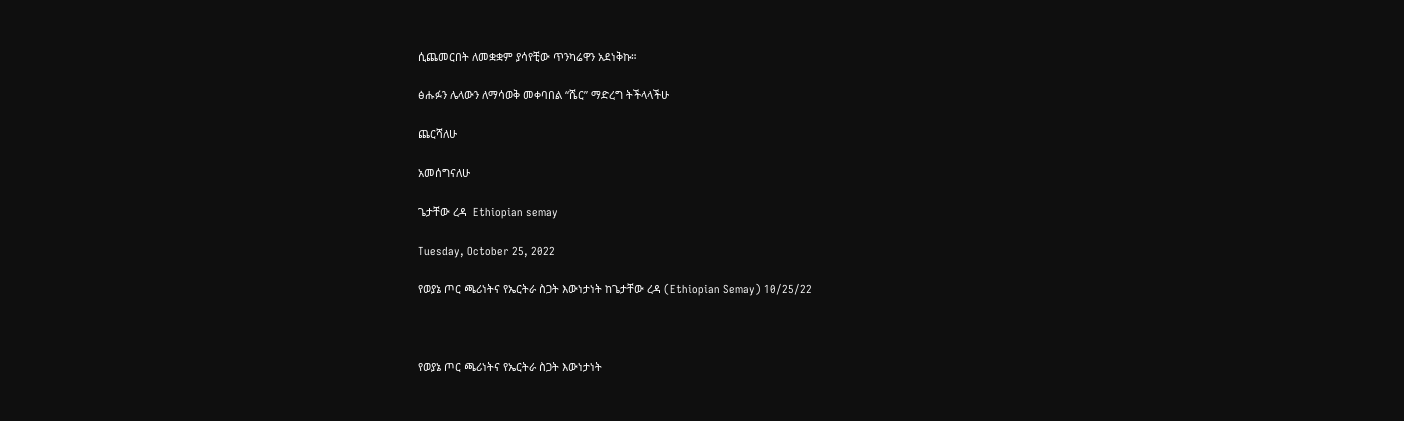ሲጨመርበት ለመቋቋም ያሳየቺው ጥንካሬዋን አደነቅኩ።

ፅሑፉን ሌላውን ለማሳወቅ መቀባበል “ሼር” ማድረግ ትችላላችሁ

ጨርሻለሁ

አመሰግናለሁ

ጌታቸው ረዳ  Ethiopian semay

Tuesday, October 25, 2022

የወያኔ ጦር ጫሪነትና የኤርትራ ስጋት እውነታነት ከጌታቸው ረዳ (Ethiopian Semay) 10/25/22



የወያኔ ጦር ጫሪነትና የኤርትራ ስጋት እውነታነት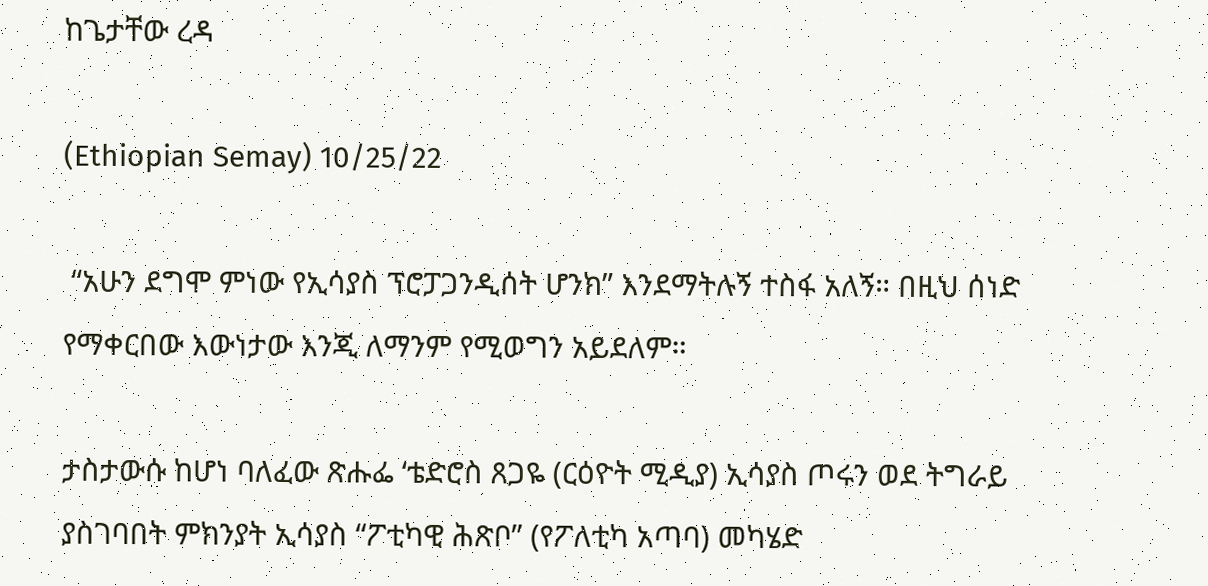ከጌታቸው ረዳ

(Ethiopian Semay) 10/25/22

 “አሁን ደግሞ ምነው የኢሳያስ ፕሮፓጋንዲሰት ሆንክ” እንደማትሉኝ ተስፋ አለኝ። በዚህ ሰነድ የማቀርበው እውነታው እንጂ ለማንም የሚወግን አይደለም።

ታስታውሱ ከሆነ ባለፈው ጽሑፌ ‘ቴድሮስ ጸጋዬ (ርዕዮት ሚዲያ) ኢሳያስ ጦሩን ወደ ትግራይ ያስገባበት ምክንያት ኢሳያስ “ፖቲካዊ ሕጽቦ” (የፖለቲካ አጣባ) መካሄድ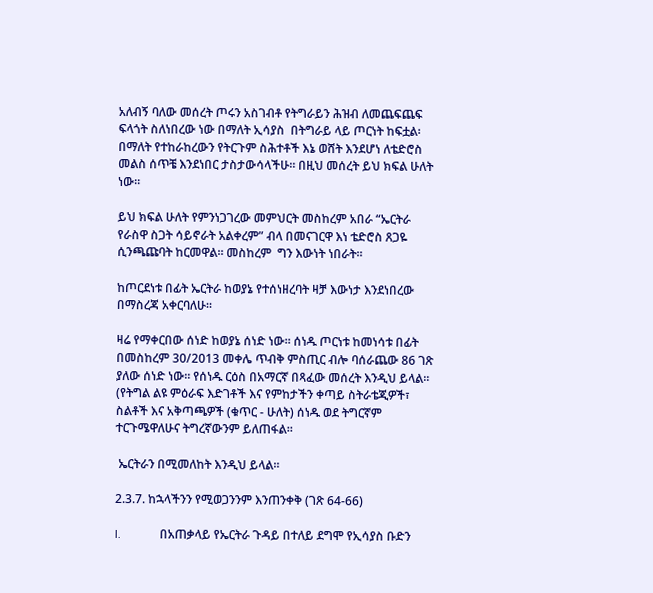አለብኝ ባለው መሰረት ጦሩን አስገብቶ የትግራይን ሕዝብ ለመጨፍጨፍ ፍላጎት ስለነበረው ነው በማለት ኢሳያስ  በትግራይ ላይ ጦርነት ከፍቷል፡ በማለት የተከራከረውን የትርጉም ስሕተቶች እኔ ወሸት እንደሆነ ለቴድሮስ መልስ ሰጥቼ እንደነበር ታስታውሳላችሁ። በዚህ መሰረት ይህ ክፍል ሁለት ነው።

ይህ ክፍል ሁለት የምንነጋገረው መምህርት መስከረም አበራ “ኤርትራ የራስዋ ስጋት ሳይኖራት አልቀረም” ብላ በመናገርዋ እነ ቴድሮስ ጸጋዬ ሲንጫጩባት ከርመዋል። መስከረም  ግን እውነት ነበራት።

ከጦርደነቱ በፊት ኤርትራ ከወያኔ የተሰነዘረባት ዛቻ እውነታ እንደነበረው በማስረጃ አቀርባለሁ።

ዛሬ የማቀርበው ሰነድ ከወያኔ ሰነድ ነው። ሰነዱ ጦርነቱ ከመነሳቱ በፊት በመስከረም 30/2013 መቀሌ ጥብቅ ምስጢር ብሎ ባሰራጨው 86 ገጽ ያለው ሰነድ ነው። የሰነዱ ርዕስ በአማርኛ በጻፈው መሰረት እንዲህ ይላል። (የትግል ልዩ ምዕራፍ እድገቶች እና የምከታችን ቀጣይ ስትራቴጂዎች፣ ስልቶች እና አቅጣጫዎች (ቁጥር - ሁለት) ሰነዱ ወደ ትግርኛም ተርጉሜዋለሁና ትግረኛውንም ይለጠፋል።

 ኤርትራን በሚመለከት እንዲህ ይላል።

2.3.7. ከኋላችንን የሚወጋንንም እንጠንቀቅ (ገጽ 64-66)

I.             በአጠቃላይ የኤርትራ ጉዳይ በተለይ ደግሞ የኢሳያስ ቡድን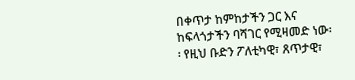በቀጥታ ከምከታችን ጋር እና ከፍላጎታችን ባሻገር የሚዛመድ ነው፡፡ የዚህ ቡድን ፖለቲካዊ፣ ጸጥታዊ፣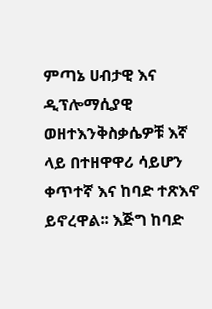ምጣኔ ሀብታዊ እና ዲፕሎማሲያዊ ወዘተእንቅስቃሴዎቹ እኛ ላይ በተዘዋዋሪ ሳይሆን ቀጥተኛ እና ከባድ ተጽእኖ ይኖረዋል፡፡ እጅግ ከባድ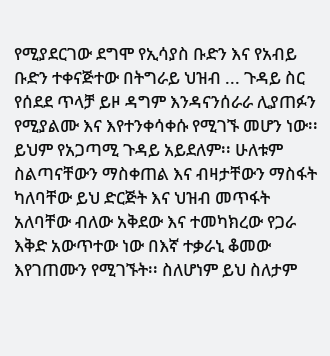የሚያደርገው ደግሞ የኢሳያስ ቡድን እና የአብይ ቡድን ተቀናጅተው በትግራይ ህዝብ ... ጉዳይ ስር የሰደደ ጥላቻ ይዞ ዳግም እንዳናንሰራራ ሊያጠፉን የሚያልሙ እና እየተንቀሳቀሱ የሚገኙ መሆን ነው፡፡ ይህም የአጋጣሚ ጉዳይ አይደለም፡፡ ሁለቱም ስልጣናቸውን ማስቀጠል እና ብዛታቸውን ማስፋት ካለባቸው ይህ ድርጅት እና ህዝብ መጥፋት አለባቸው ብለው አቅደው እና ተመካክረው የጋራ እቅድ አውጥተው ነው በእኛ ተቃራኒ ቆመው እየገጠሙን የሚገኙት፡፡ ስለሆነም ይህ ስለታም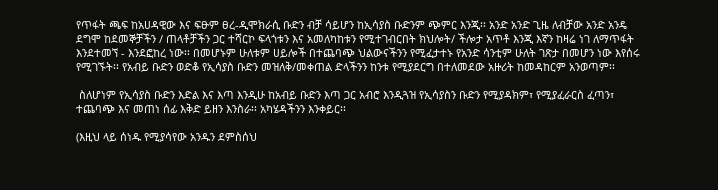የጥፋት ጫፍ ከአሀዳዊው እና ፍፁም ፀረ-ዲሞክራሲ ቡድን ብቻ ሳይሆን ከኢሳያስ ቡድንም ጭምር እንጂ፡፡ አንድ አንድ ጊዜ ለብቻው አንድ አንዴ ደግሞ ከደመኞቻችን / ጠላቶቻችን ጋር ተሻርኮ ፍላጎቱን እና አመለካከቱን የሚተገብርበት ክህሎት/ ችሎታ አጥቶ እንጂ እኛን ከዛሬ ነገ ለማጥፋት እንደተመኘ - እንደፎከረ ነው፡፡ በመሆኑም ሁለቱም ሀይሎች በተጨባጭ ህልውናችንን የሚፈታተኑ የአንድ ሳንቲም ሁለት ገጽታ በመሆን ነው እየሰሩ የሚገኙት፡፡ የአብይ ቡድን ወድቆ የኢሳያስ ቡድን መዝለቅ/መቀጠል ድላችንን ከንቱ የሚያደርግ በተለመደው አዙሪት ከመዳከርም አንወጣም፡፡

 ስለሆነም የኢሳያስ ቡድን እድል እና እጣ እንዲሁ ከአብይ ቡድን እጣ ጋር አብሮ እንዲጓዝ የኢሳያስን ቡድን የሚያዳክም፣ የሚያፈራርስ ፈጣን፣ ተጨባጭ እና መጠነ ሰፊ እቅድ ይዘን እንስራ፡፡ አካሄዳችንን እንቀይር፡፡

(እዚህ ላይ ሰነዱ የሚያሳየው አንዱን ደምስሰህ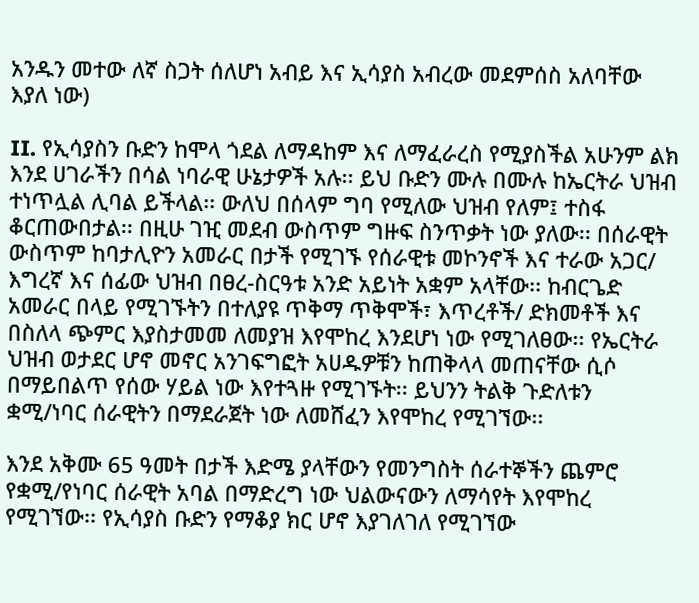አንዱን መተው ለኛ ስጋት ሰለሆነ አብይ እና ኢሳያስ አብረው መደምሰስ አለባቸው እያለ ነው)

II. የኢሳያስን ቡድን ከሞላ ጎደል ለማዳከም እና ለማፈራረስ የሚያስችል አሁንም ልክ እንደ ሀገራችን በሳል ነባራዊ ሁኔታዎች አሉ፡፡ ይህ ቡድን ሙሉ በሙሉ ከኤርትራ ህዝብ ተነጥሏል ሊባል ይችላል፡፡ ውለህ በሰላም ግባ የሚለው ህዝብ የለም፤ ተስፋ ቆርጠውበታል፡፡ በዚሁ ገዢ መደብ ውስጥም ግዙፍ ስንጥቃት ነው ያለው፡፡ በሰራዊት ውስጥም ከባታሊዮን አመራር በታች የሚገኙ የሰራዊቱ መኮንኖች እና ተራው አጋር/ እግረኛ እና ሰፊው ህዝብ በፀረ-ስርዓቱ አንድ አይነት አቋም አላቸው፡፡ ከብርጌድ አመራር በላይ የሚገኙትን በተለያዩ ጥቅማ ጥቅሞች፣ እጥረቶች/ ድክመቶች እና በስለላ ጭምር እያስታመመ ለመያዝ እየሞከረ እንደሆነ ነው የሚገለፀው፡፡ የኤርትራ ህዝብ ወታደር ሆኖ መኖር አንገፍግፎት አሀዱዎቹን ከጠቅላላ መጠናቸው ሲሶ በማይበልጥ የሰው ሃይል ነው እየተጓዙ የሚገኙት፡፡ ይህንን ትልቅ ጉድለቱን ቋሚ/ነባር ሰራዊትን በማደራጀት ነው ለመሸፈን እየሞከረ የሚገኘው፡፡

እንደ አቅሙ 65 ዓመት በታች እድሜ ያላቸውን የመንግስት ሰራተኞችን ጨምሮ የቋሚ/የነባር ሰራዊት አባል በማድረግ ነው ህልውናውን ለማሳየት እየሞከረ የሚገኘው፡፡ የኢሳያስ ቡድን የማቆያ ክር ሆኖ እያገለገለ የሚገኘው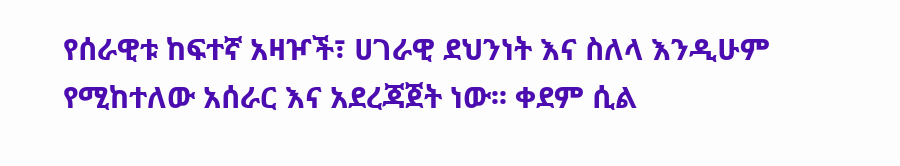የሰራዊቱ ከፍተኛ አዛዦች፣ ሀገራዊ ደህንነት እና ስለላ እንዲሁም የሚከተለው አሰራር እና አደረጃጀት ነው፡፡ ቀደም ሲል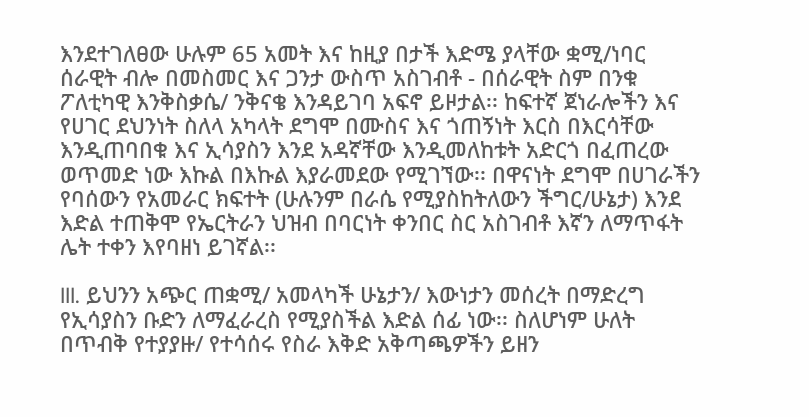እንደተገለፀው ሁሉም 65 አመት እና ከዚያ በታች እድሜ ያላቸው ቋሚ/ነባር ሰራዊት ብሎ በመስመር እና ጋንታ ውስጥ አስገብቶ - በሰራዊት ስም በንቁ ፖለቲካዊ እንቅስቃሴ/ ንቅናቄ እንዳይገባ አፍኖ ይዞታል፡፡ ከፍተኛ ጀነራሎችን እና የሀገር ደህንነት ስለላ አካላት ደግሞ በሙስና እና ጎጠኝነት እርስ በእርሳቸው እንዲጠባበቁ እና ኢሳያስን እንደ አዳኛቸው እንዲመለከቱት አድርጎ በፈጠረው ወጥመድ ነው እኩል በእኩል እያራመደው የሚገኘው፡፡ በዋናነት ደግሞ በሀገራችን የባሰውን የአመራር ክፍተት (ሁሉንም በራሴ የሚያስከትለውን ችግር/ሁኔታ) እንደ እድል ተጠቅሞ የኤርትራን ህዝብ በባርነት ቀንበር ስር አስገብቶ እኛን ለማጥፋት ሌት ተቀን እየባዘነ ይገኛል፡፡

III. ይህንን አጭር ጠቋሚ/ አመላካች ሁኔታን/ እውነታን መሰረት በማድረግ የኢሳያስን ቡድን ለማፈራረስ የሚያስችል እድል ሰፊ ነው፡፡ ስለሆነም ሁለት በጥብቅ የተያያዙ/ የተሳሰሩ የስራ እቅድ አቅጣጫዎችን ይዘን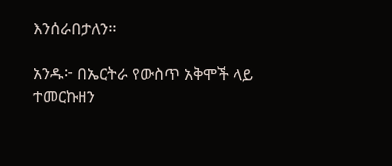እንሰራበታለን፡፡

አንዱ፦ በኤርትራ የውስጥ አቅሞች ላይ ተመርኩዘን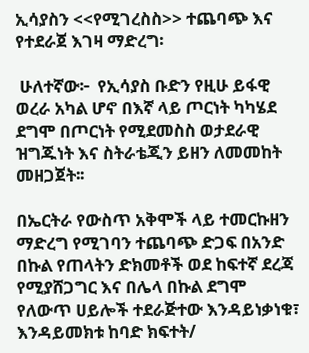ኢሳያስን <<የሚገረስስ>> ተጨባጭ እና የተደራጀ እገዛ ማድረግ፡

 ሁለተኛው፦  የኢሳያስ ቡድን የዚሁ ይፋዊ ወረራ አካል ሆኖ በእኛ ላይ ጦርነት ካካሄደ ደግሞ በጦርነት የሚደመስስ ወታደራዊ ዝግጁነት እና ስትራቴጂን ይዘን ለመመከት መዘጋጀት፡፡

በኤርትራ የውስጥ አቅሞች ላይ ተመርኩዘን ማድረግ የሚገባን ተጨባጭ ድጋፍ በአንድ በኩል የጠላትን ድክመቶች ወደ ከፍተኛ ደረጃ የሚያሸጋግር እና በሌላ በኩል ደግሞ የለውጥ ሀይሎች ተደራጅተው እንዳይነቃነቁ፣ እንዳይመክቱ ከባድ ክፍተት/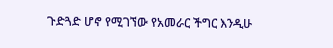ጉድጓድ ሆኖ የሚገኘው የአመራር ችግር እንዲሁ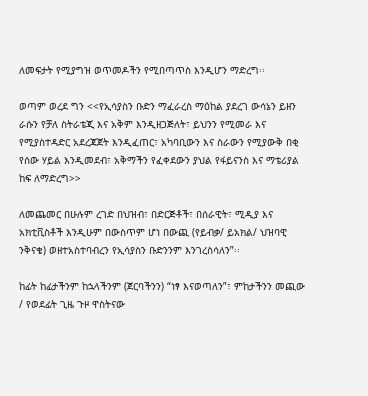ለመፍታት የሚያግዝ ወጥመዶችን የሚበጣጥስ እንዲሆን ማድረግ፡፡

ወጣም ወረደ ግን <<የኢሳያስን ቡድን ማፈራረስ ማዕከል ያደረገ ውሳኔን ይዘን ራሱን የቻለ ስትራቴጂ እና አቅም እንዲዘጋጅለት፣ ይህንን የሚመራ እና የሚያስተዳድር አደረጃጀት እንዲፈጠር፣ አካባቢውን እና ስራውን የሚያውቅ በቂ የሰው ሃይል እንዲመደብ፣ አቅማችን የፈቀደውን ያህል የፋይናንስ እና ማቴሪያል ከፍ ለማድረግ>>

ለመጨመር በሁሉም ረገድ በህዝብ፣ በድርጅቶች፣ በሰራዊት፣ ሚዲያ እና አክቲቪስቶች እንዲሁም በውስጥም ሆነ በውጪ (የይብቃ/ ይአክል/ ህዝባዊ ንቅናቄ) ወዘተአስተባብረን የኢሳያስን ቡድንንም እንገረስሳለን”፡፡

ከፊት ከፊታችንም ከኋላችንም (ጀርባችንን) “ነፃ እናወጣለን”፣ ምከታችንን መጪው / የወደፊት ጊዜ ጉዞ ዋስትናው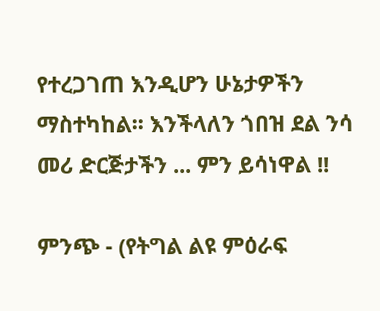የተረጋገጠ እንዲሆን ሁኔታዎችን ማስተካከል፡፡ እንችላለን ጎበዝ ደል ንሳ መሪ ድርጅታችን ... ምን ይሳነዋል !!

ምንጭ - (የትግል ልዩ ምዕራፍ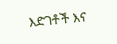እድገቶች እና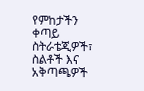የምከታችን ቀጣይ ስትራቴጂዎች፣ ስልቶች እና አቅጣጫዎች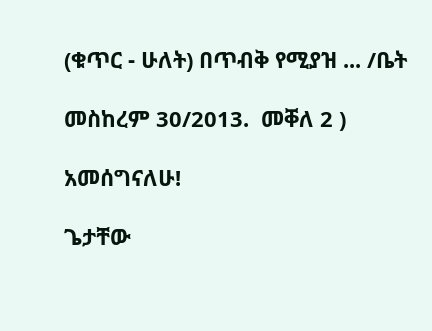(ቁጥር - ሁለት) በጥብቅ የሚያዝ ... /ቤት

መስከረም 30/2013.  መቐለ 2 )

አመሰግናለሁ!

ጌታቸው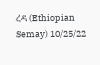ረዳ (Ethiopian Semay) 10/25/22